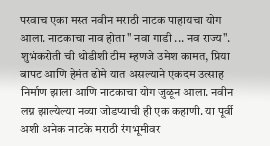परवाच एका मस्त नवीन मराठी नाटक पाहायचा योग आला. नाटकाचा नाव होता " नवा गाडी ... नव राज्य". शुभंकरोती ची थोडीशी टीम म्हणजे उमेश कामत, प्रिया बापट आणि हेमंत ढोमे यात असल्याने एकदम उत्साह निर्माण झाला आणि नाटकाचा योग जुळून आला. नवीन लग्न झाल्येल्या नव्या जोडप्याची ही एक कहाणी. या पूर्वी अशी अनेक नाटके मराठी रंगभूमीवर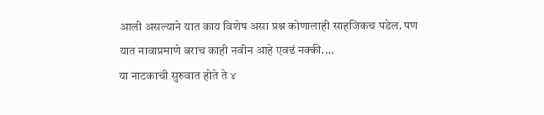आली असल्याने यात काय विशेष असा प्रश्न कोणालाही साहजिकच पडेल. पण यात नावाप्रमाणे बराच काही नवीन आहे एवढं नक्की....
या नाटकाची सुरुवात होते ते ४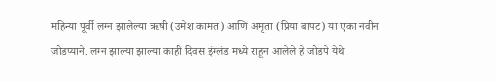महिन्या पूर्वी लग्न झालेल्या ऋषी (उमेश कामत) आणि अमृता (प्रिया बापट) या एका नवीन जोडप्याने. लग्न झाल्या झाल्या काही दिवस इंग्लंड मध्ये राहून आलेले हे जोडपे येथे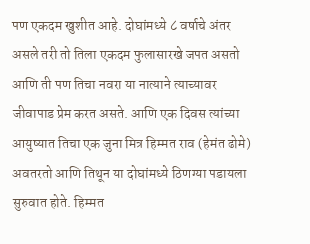पण एकदम खुशीत आहे. दोघांमध्ये ८ वर्षाचे अंतर असले तरी तो तिला एकदम फुलासारखे जपत असतो आणि ती पण तिचा नवरा या नात्याने त्याच्यावर जीवापाड प्रेम करत असते. आणि एक दिवस त्यांच्या आयुष्यात तिचा एक जुना मित्र हिम्मत राव (हेमंत ढोमे) अवतरतो आणि तिथून या दोघांमध्ये ठिणग्या पडायला सुरुवात होते. हिम्मत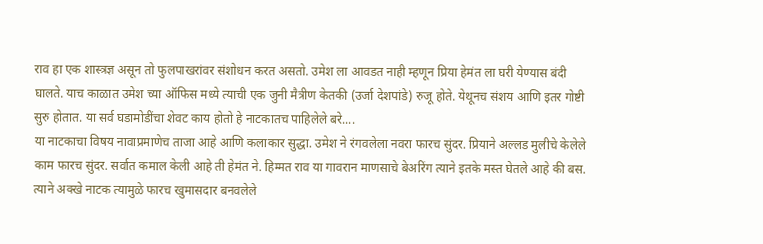राव हा एक शास्त्रज्ञ असून तो फुलपाखरांवर संशोधन करत असतो. उमेश ला आवडत नाही म्हणून प्रिया हेमंत ला घरी येण्यास बंदी घालते. याच काळात उमेश च्या ऑफिस मध्ये त्याची एक जुनी मैत्रीण केतकी (उर्जा देशपांडे) रुजू होते. येथूनच संशय आणि इतर गोष्टी सुरु होतात. या सर्व घडामोडींचा शेवट काय होतो हे नाटकातच पाहिलेले बरे....
या नाटकाचा विषय नावाप्रमाणेच ताजा आहे आणि कलाकार सुद्धा. उमेश ने रंगवलेला नवरा फारच सुंदर. प्रियाने अल्लड मुलीचे केलेले काम फारच सुंदर. सर्वात कमाल केली आहे ती हेमंत ने. हिम्मत राव या गावरान माणसाचे बेअरिंग त्याने इतके मस्त घेतले आहे की बस. त्याने अक्खे नाटक त्यामुळे फारच खुमासदार बनवलेले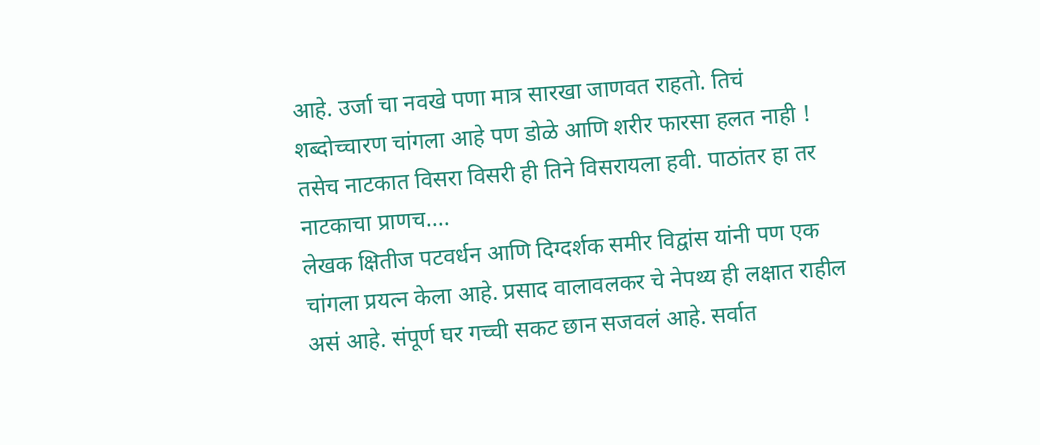आहे. उर्जा चा नवखे पणा मात्र सारखा जाणवत राहतो. तिचं शब्दोच्चारण चांगला आहे पण डोळे आणि शरीर फारसा हलत नाही ! तसेच नाटकात विसरा विसरी ही तिने विसरायला हवी. पाठांतर हा तर नाटकाचा प्राणच....
लेखक क्षितीज पटवर्धन आणि दिग्दर्शक समीर विद्वांस यांनी पण एक चांगला प्रयत्न केला आहे. प्रसाद वालावलकर चे नेपथ्य ही लक्षात राहील असं आहे. संपूर्ण घर गच्ची सकट छान सजवलं आहे. सर्वात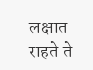लक्षात राहते ते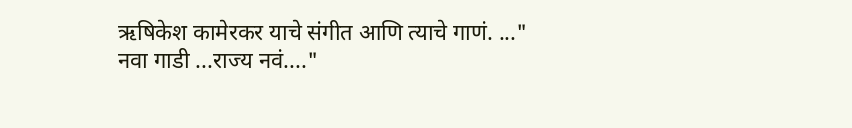ऋषिकेश कामेरकर याचे संगीत आणि त्याचे गाणं. ..." नवा गाडी ...राज्य नवं...."